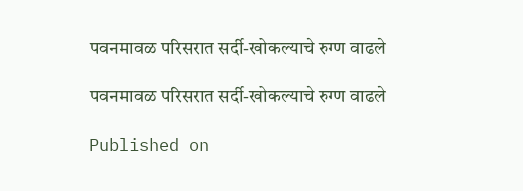पवनमावळ परिसरात सर्दी-खोकल्याचे रुग्ण वाढले

पवनमावळ परिसरात सर्दी-खोकल्याचे रुग्ण वाढले

Published on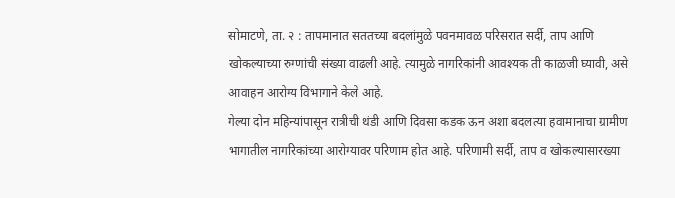सोमाटणे, ता. २ : तापमानात सततच्या बदलांमुळे पवनमावळ परिसरात सर्दी, ताप आणि खोकल्याच्या रुग्णांची संख्या वाढली आहे. त्यामुळे नागरिकांनी आवश्यक ती काळजी घ्यावी, असे आवाहन आरोग्य विभागाने केले आहे.
गेल्या दोन महिन्यांपासून रात्रीची थंडी आणि दिवसा कडक ऊन अशा बदलत्या हवामानाचा ग्रामीण भागातील नागरिकांच्या आरोग्यावर परिणाम होत आहे. परिणामी सर्दी, ताप व खोकल्यासारख्या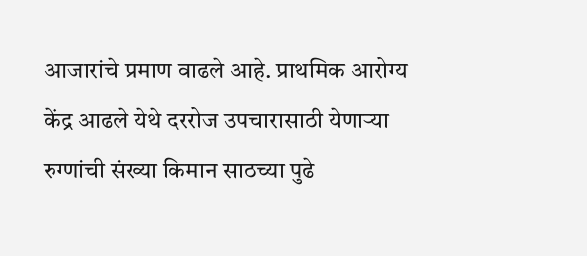आजारांचे प्रमाण वाढले आहे. प्राथमिक आरोग्य केंद्र आढले येथे दररोज उपचारासाठी येणाऱ्या रुग्णांची संख्या किमान साठच्या पुढे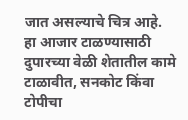जात असल्याचे चित्र आहे.
हा आजार टाळण्यासाठी दुपारच्या वेळी शेतातील कामे टाळावीत, सनकोट किंवा टोपीचा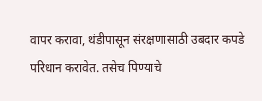वापर करावा, थंडीपासून संरक्षणासाठी उबदार कपडे परिधान करावेत. तसेच पिण्याचे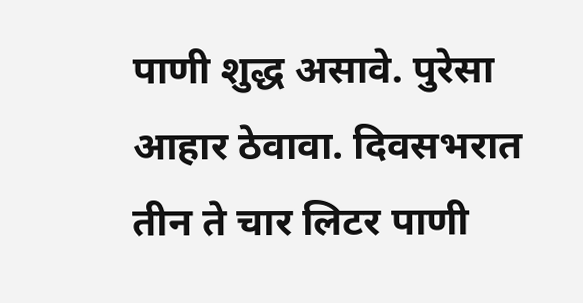पाणी शुद्ध असावे. पुरेसा आहार ठेवावा. दिवसभरात तीन ते चार लिटर पाणी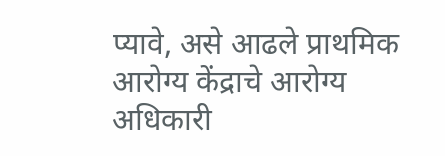प्यावे, असे आढले प्राथमिक आरोग्य केंद्राचे आरोग्य अधिकारी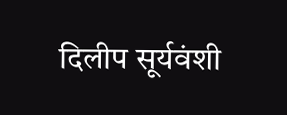दिलीप सूर्यवंशी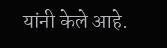यांनी केले आहे.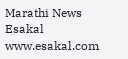Marathi News Esakal
www.esakal.com